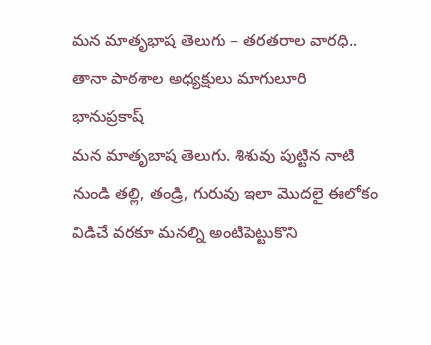మన మాతృభాష తెలుగు – తరతరాల వారధి.. తానా పాఠశాల అధ్యక్షులు మాగులూరి భానుప్రకాష్
మన మాతృబాష తెలుగు. శిశువు పుట్టిన నాటి నుండి తల్లి, తండ్రి, గురువు ఇలా మొదలై ఈలోకం విడిచే వరకూ మనల్ని అంటిపెట్టుకొని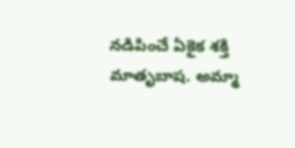నడిపించే ఏకైక శక్తి మాతృబాష. అమ్మా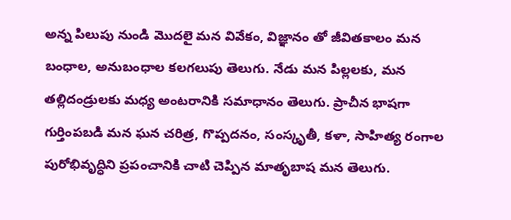అన్న పిలుపు నుండి మొదలై మన వివేకం, విజ్ఞానం తో జీవితకాలం మన బంధాల, అనుబంధాల కలగలుపు తెలుగు. నేడు మన పిల్లలకు, మన తల్లిదండ్రులకు మధ్య అంటరానికి సమాధానం తెలుగు. ప్రాచీన భాషగా గుర్తింపబడి మన ఘన చరిత్ర, గొప్పదనం, సంస్కృతీ, కళా, సాహిత్య రంగాల పురోభివృద్ధిని ప్రపంచానికి చాటి చెప్పిన మాతృబాష మన తెలుగు.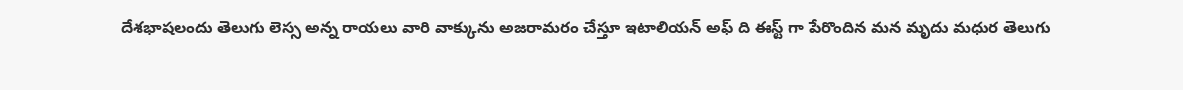దేశభాషలందు తెలుగు లెస్స అన్న రాయలు వారి వాక్కును అజరామరం చేస్తూ ఇటాలియన్ అఫ్ ది ఈస్ట్ గా పేరొందిన మన మృదు మధుర తెలుగు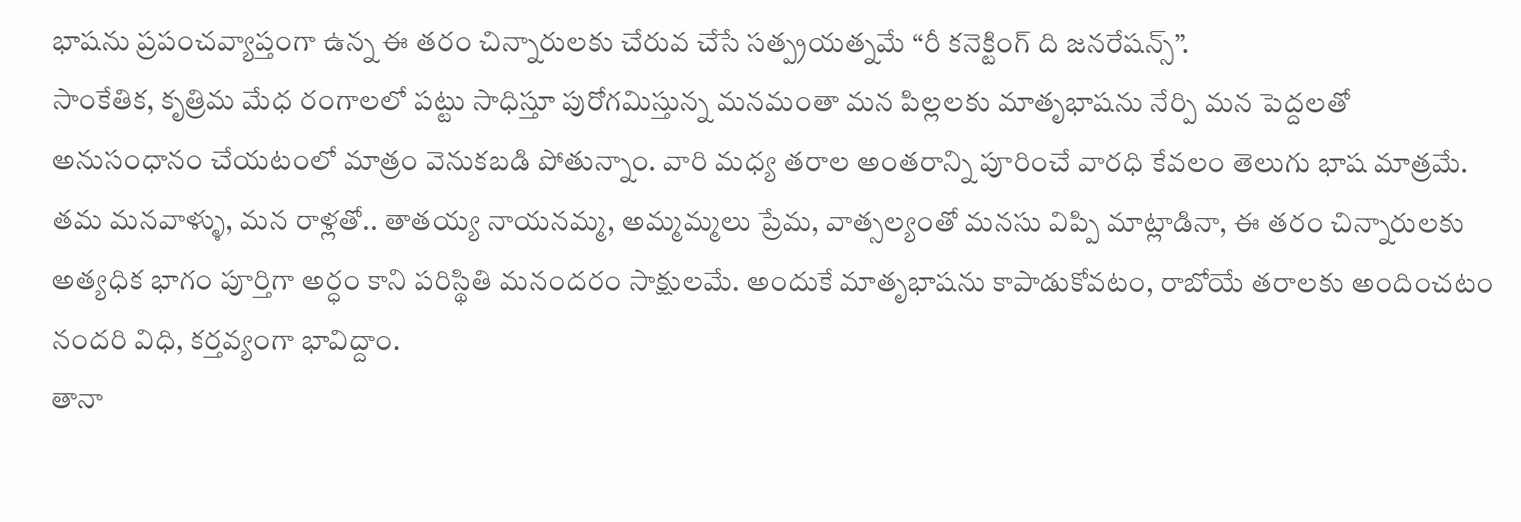భాషను ప్రపంచవ్యాప్తంగా ఉన్న ఈ తరం చిన్నారులకు చేరువ చేసే సత్ప్రయత్నమే “రీ కనెక్టింగ్ ది జనరేషన్స్”.
సాంకేతిక, కృత్రిమ మేధ రంగాలలో పట్టు సాధిస్తూ పురోగమిస్తున్న మనమంతా మన పిల్లలకు మాతృభాషను నేర్పి మన పెద్దలతో అనుసంధానం చేయటంలో మాత్రం వెనుకబడి పోతున్నాం. వారి మధ్య తరాల అంతరాన్ని పూరించే వారధి కేవలం తెలుగు భాష మాత్రమే. తమ మనవాళ్ళు, మన రాళ్లతో.. తాతయ్య నాయనమ్మ, అమ్మమ్మలు ప్రేమ, వాత్సల్యంతో మనసు విప్పి మాట్లాడినా, ఈ తరం చిన్నారులకు అత్యధిక భాగం పూర్తిగా అర్ధం కాని పరిస్థితి మనందరం సాక్షులమే. అందుకే మాతృభాషను కాపాడుకోవటం, రాబోయే తరాలకు అందించటం నందరి విధి, కర్తవ్యంగా భావిద్దాం.
తానా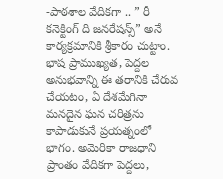-పాఠశాల వేదికగా .. ” రీ కనెక్టింగ్ ది జనరేషన్స్” అనే కార్యక్రమానికి శ్రీకారం చుట్టాం. భాష ప్రాముఖ్యత, పెద్దల అనుభవాన్ని ఈ తరానికి చేరువ చేయటం, ఏ దేశమేగినా మనదైన ఘన చరిత్రను కాపాడుకునే ప్రయత్నంలో భాగం. అమెరికా రాజధాని ప్రాంతం వేదికగా పెద్దలు,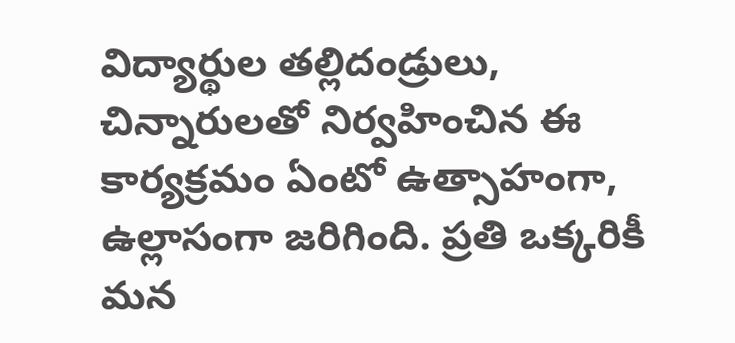విద్యార్థుల తల్లిదండ్రులు, చిన్నారులతో నిర్వహించిన ఈ కార్యక్రమం ఏంటో ఉత్సాహంగా, ఉల్లాసంగా జరిగింది. ప్రతి ఒక్కరికీ మన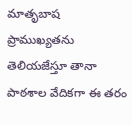మాతృబాష ప్రాముఖ్యతను తెలియజేస్తూ తానా పాఠశాల వేదికగా ఈ తరం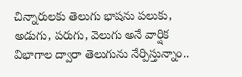చిన్నారులకు తెలుగు భాషను పలుకు, అడుగు, పరుగు, వెలుగు అనే వార్షిక విభాగాల ద్వారా తెలుగును నేర్పిస్తున్నాం..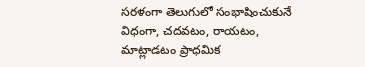సరళంగా తెలుగులో సంభాషించుకునే విధంగా, చదవటం, రాయటం, మాట్లాడటం ప్రాధమిక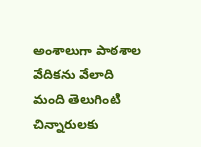అంశాలుగా పాఠశాల వేదికను వేలాది మంది తెలుగింటి చిన్నారులకు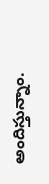అందిస్తున్నాం.